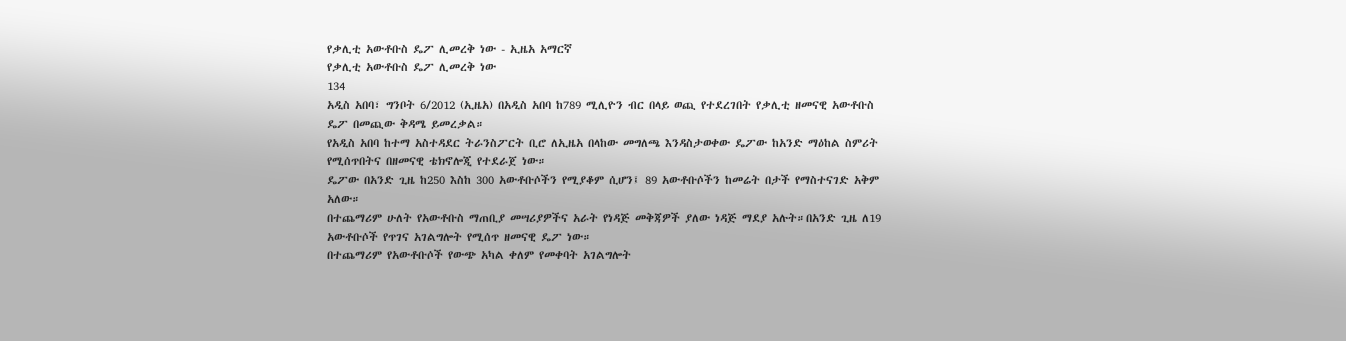የቃሊቲ አውቶቡስ ዴፖ ሊመረቅ ነው - ኢዜአ አማርኛ
የቃሊቲ አውቶቡስ ዴፖ ሊመረቅ ነው
134
አዲስ አበባ፣ ግንቦት 6/2012 (ኢዜአ) በአዲስ አበባ ከ789 ሚሊዮን ብር በላይ ወጪ የተደረገበት የቃሊቲ ዘመናዊ አውቶቡስ ዴፖ በመጪው ቅዳሜ ይመረቃል።
የአዲስ አበባ ከተማ አስተዳደር ትራንስፖርት ቢሮ ለኢዜአ በላከው መግለጫ እንዳስታወቀው ዴፖው ከአንድ ማዕከል ስምሪት የሚሰጥበትና በዘመናዊ ቴክኖሎጂ የተደራጀ ነው።
ዴፖው በአንድ ጊዜ ከ250 እስከ 300 አውቶቡሶችን የሚያቆም ሲሆን፤ 89 አውቶቡሶችን ከመሬት በታች የማስተናገድ አቅም አለው።
በተጨማሪም ሁለት የአውቶቡስ ማጠቢያ መሣሪያዎችና አራት የነዳጅ መቅጃዎች ያለው ነዳጅ ማደያ አሉት።በአንድ ጊዜ ለ19 አውቶቡሶች የጥገና አገልግሎት የሚሰጥ ዘመናዊ ዴፖ ነው።
በተጨማሪም የአውቶቡሶች የውጭ አካል ቀለም የመቀባት አገልግሎት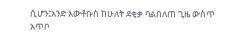ሲሆን፤አንድ አውቶቡስ ከሁለት ደቂቃ ባልበለጠ ጊዜ ውስጥ አጥቦ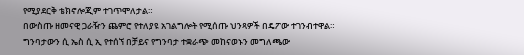የሚያደርቅ ቴክኖሎጂም ተገጥሞለታል።
በውስጡ ዘመናዊ ጋራዥን ጨምሮ የተለያዩ አገልግሎት የሚሰጡ ህንጻዎች በዴፖው ተገንብተዋል።
ግንባታውን ሲ ኤስ ሲ ኢ የተሰኘ በቻይና የግንባታ ተቋራጭ መከናወኑን መግለጫው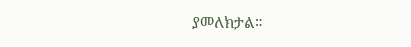ያመለክታል።